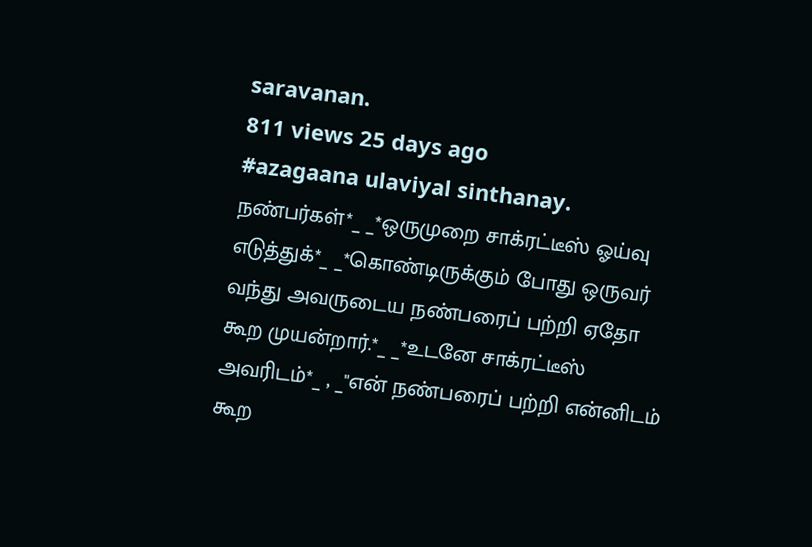saravanan.
811 views 25 days ago
#azagaana ulaviyal sinthanay. நண்பர்கள்*_ _*ஒருமுறை சாக்ரட்டீஸ் ஓய்வு எடுத்துக்*_ _*கொண்டிருக்கும் போது ஒருவர் வந்து அவருடைய நண்பரைப் பற்றி ஏதோ கூற முயன்றார்.*_ _*உடனே சாக்ரட்டீஸ் அவரிடம்*_ , _"என் நண்பரைப் பற்றி என்னிடம் கூற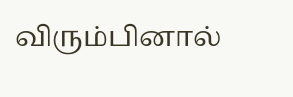விரும்பினால்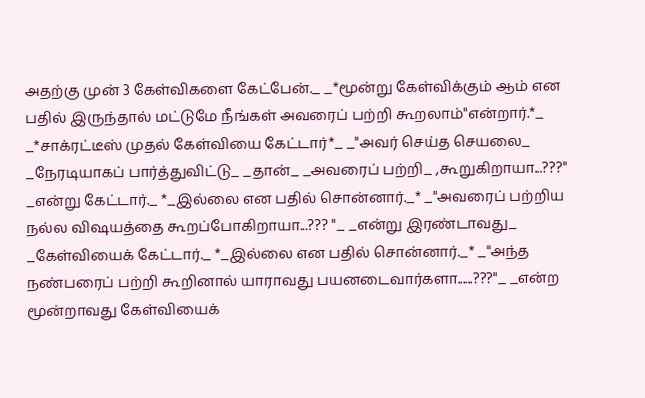அதற்கு முன் 3 கேள்விகளை கேட்பேன்._ _*மூன்று கேள்விக்கும் ஆம் என பதில் இருந்தால் மட்டுமே நீங்கள் அவரைப் பற்றி கூறலாம்"என்றார்.*_ _*சாக்ரட்டீஸ் முதல் கேள்வியை கேட்டார்*_ _"அவர் செய்த செயலை_ _நேரடியாகப் பார்த்துவிட்டு_ _தான்_ _அவரைப் பற்றி_ ,கூறுகிறாயா...???" _என்று கேட்டார்._ *_இல்லை என பதில் சொன்னார்._* _"அவரைப் பற்றிய நல்ல விஷயத்தை கூறப்போகிறாயா...??? "_ _என்று இரண்டாவது_ _கேள்வியைக் கேட்டார்._ *_இல்லை என பதில் சொன்னார்._* _"அந்த நண்பரைப் பற்றி கூறினால் யாராவது பயனடைவார்களா......???"_ _என்ற மூன்றாவது கேள்வியைக்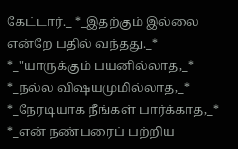கேட்டார்._ *_இதற்கும் இல்லை என்றே பதில் வந்தது._* *_"யாருக்கும் பயனில்லாத,_* *_நல்ல விஷயமுமில்லாத,_* *_நேரடியாக நீங்கள் பார்க்காத,_* *_என் நண்பரைப் பற்றிய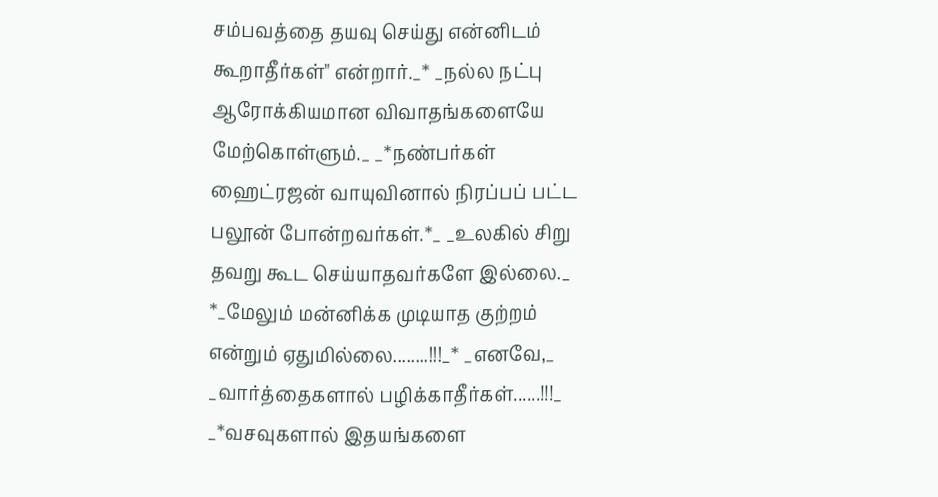சம்பவத்தை தயவு செய்து என்னிடம் கூறாதீர்கள்" என்றார்._* _நல்ல நட்பு ஆரோக்கியமான விவாதங்களையே மேற்கொள்ளும்._ _*நண்பர்கள் ஹைட்ரஜன் வாயுவினால் நிரப்பப் பட்ட பலூன் போன்றவர்கள்.*_ _உலகில் சிறு தவறு கூட செய்யாதவர்களே இல்லை._ *_மேலு‌ம் மன்னிக்க முடியாத குற்றம் என்றும் ஏதுமில்லை........!!!_* _எனவே,_ _வார்த்தைகளால் பழிக்காதீர்கள்......!!!_ _*வசவுகளால் இதயங்களை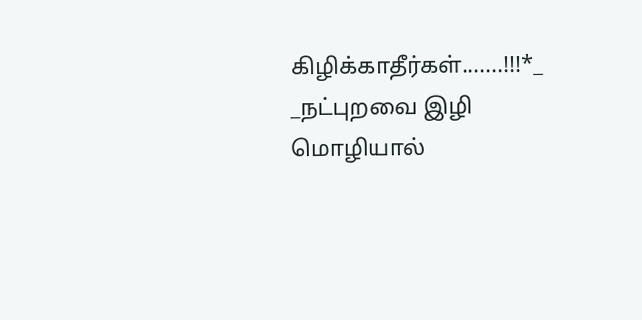கிழிக்காதீர்கள்.......!!!*_ _நட்புறவை இழி மொழியால்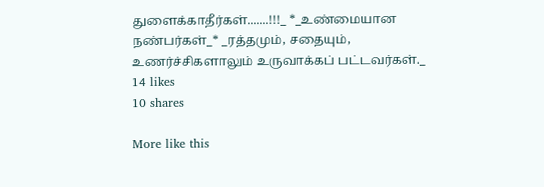துளைக்காதீர்கள்.......!!!_ *_உண்மையான நண்பர்கள்_* _ரத்தமும், சதையும், உணர்ச்சிகளாலும் உருவாக்கப் பட்டவர்கள்._
14 likes
10 shares

More like this